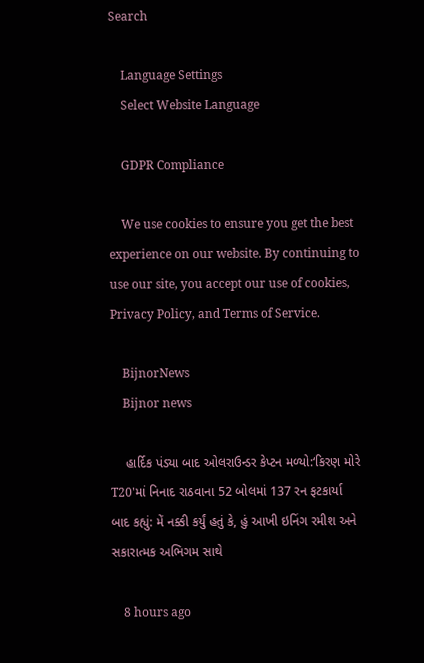Search

    Language Settings
    Select Website Language

    GDPR Compliance

    We use cookies to ensure you get the best experience on our website. By continuing to use our site, you accept our use of cookies, Privacy Policy, and Terms of Service.

    BijnorNews
    Bijnor news

    હાર્દિક પંડ્યા બાદ ઓલરાઉન્ડર કેપ્ટન મળ્યો:‘કિરણ મોરે T20'માં નિનાદ રાઠવાના 52 બોલમાં 137 રન ફટકાર્યા બાદ કહ્યું: મેં નક્કી કર્યું હતું કે, હું આખી ઇનિંગ રમીશ અને સકારાત્મક અભિગમ સાથે

    8 hours ago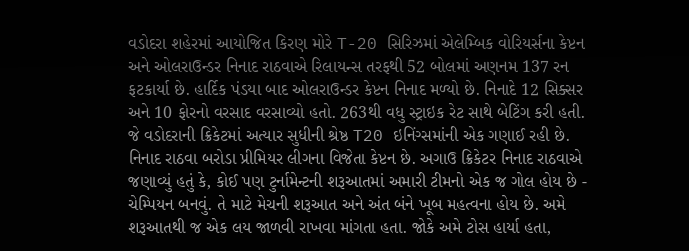વડોદરા શહેરમાં આયોજિત કિરણ મોરે T-20 સિરિઝમાં એલેમ્બિક વોરિયર્સના કેપ્ટન અને ઓલરાઉન્ડર નિનાદ રાઠવાએ રિલાયન્સ તરફથી 52 બોલમાં અણનમ 137 રન ફટકાર્યા છે. હાર્દિક પંડયા બાદ ઓલરાઉન્ડર કેપ્ટન નિનાદ મળ્યો છે. નિનાદે 12 સિક્સર અને 10 ફોરનો વરસાદ વરસાવ્યો હતો. 263થી વધુ સ્ટ્રાઇક રેટ સાથે બેટિંગ કરી હતી. જે વડોદરાની ક્રિકેટમાં અત્યાર સુધીની શ્રેષ્ઠ T20 ઇનિંગ્સમાંની એક ગણાઈ રહી છે. નિનાદ રાઠવા બરોડા પ્રીમિયર લીગના વિજેતા કેપ્ટન છે. અગાઉ ક્રિકેટર નિનાદ રાઠવાએ જણાવ્યું હતું કે, કોઈ પણ ટુર્નામેન્ટની શરૂઆતમાં અમારી ટીમનો એક જ ગોલ હોય છે - ચેમ્પિયન બનવું. તે માટે મેચની શરૂઆત અને અંત બંને ખૂબ મહત્વના હોય છે. અમે શરૂઆતથી જ એક લય જાળવી રાખવા માંગતા હતા. જોકે અમે ટોસ હાર્યા હતા,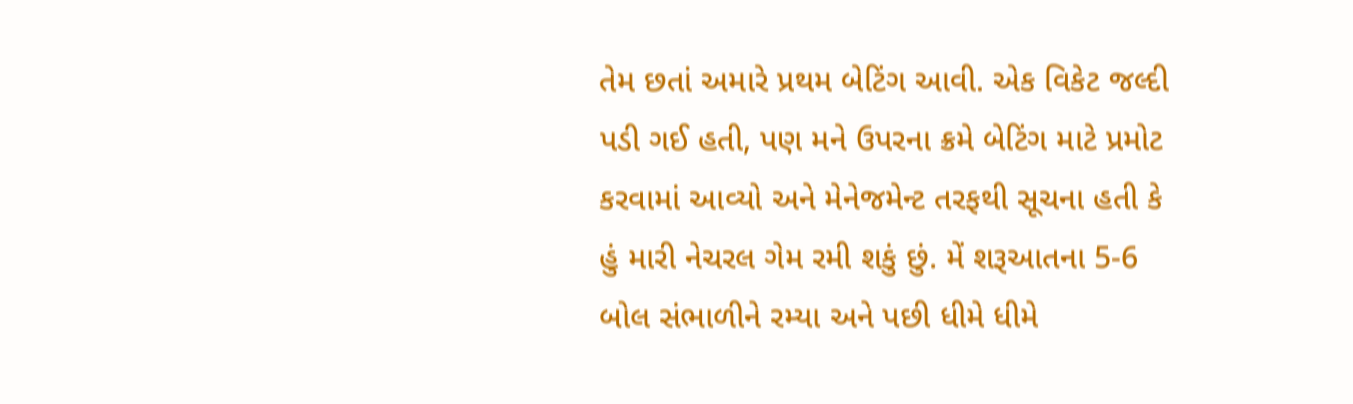તેમ છતાં અમારે પ્રથમ બેટિંગ આવી. એક વિકેટ જલ્દી પડી ગઈ હતી, પણ મને ઉપરના ક્રમે બેટિંગ માટે પ્રમોટ કરવામાં આવ્યો અને મેનેજમેન્ટ તરફથી સૂચના હતી કે હું મારી નેચરલ ગેમ રમી શકું છું. મેં શરૂઆતના 5-6 બોલ સંભાળીને રમ્યા અને પછી ધીમે ધીમે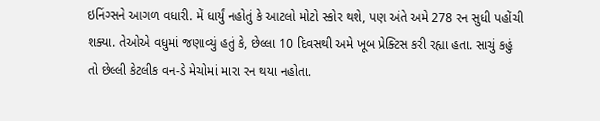ઇનિંગ્સને આગળ વધારી. મેં ધાર્યું નહોતું કે આટલો મોટો સ્કોર થશે, પણ અંતે અમે 278 રન સુધી પહોંચી શક્યા. તેઓએ વધુમાં જણાવ્યું હતું કે, છેલ્લા 10 દિવસથી અમે ખૂબ પ્રેક્ટિસ કરી રહ્યા હતા. સાચું કહું તો છેલ્લી કેટલીક વન-ડે મેચોમાં મારા રન થયા નહોતા.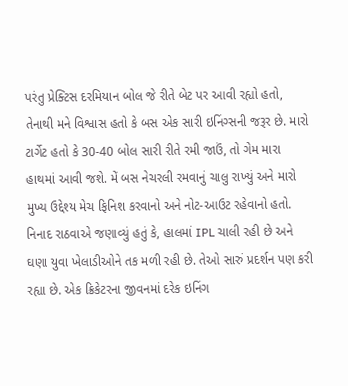પરંતુ પ્રેક્ટિસ દરમિયાન બોલ જે રીતે બેટ પર આવી રહ્યો હતો, તેનાથી મને વિશ્વાસ હતો કે બસ એક સારી ઇનિંગ્સની જરૂર છે. મારો ટાર્ગેટ હતો કે 30-40 બોલ સારી રીતે રમી જાઉં, તો ગેમ મારા હાથમાં આવી જશે. મેં બસ નેચરલી રમવાનું ચાલુ રાખ્યું અને મારો મુખ્ય ઉદ્દેશ્ય મેચ ફિનિશ કરવાનો અને નોટ-આઉટ રહેવાનો હતો. નિનાદ રાઠવાએ જણાવ્યું હતું કે, હાલમાં IPL ચાલી રહી છે અને ઘણા યુવા ખેલાડીઓને તક મળી રહી છે. તેઓ સારું પ્રદર્શન પણ કરી રહ્યા છે. એક ક્રિકેટરના જીવનમાં દરેક ઇનિંગ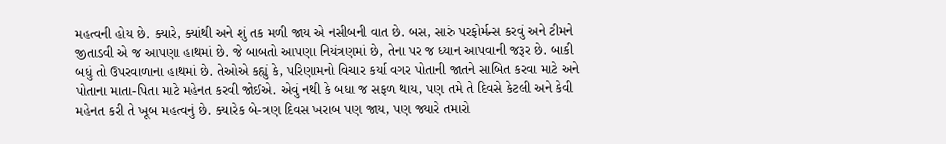મહત્વની હોય છે. ક્યારે, ક્યાંથી અને શું તક મળી જાય એ નસીબની વાત છે. બસ, સારું પરફોર્મન્સ કરવું અને ટીમને જીતાડવી એ જ આપણા હાથમાં છે. જે બાબતો આપણા નિયંત્રણમાં છે, તેના પર જ ધ્યાન આપવાની જરૂર છે. બાકી બધું તો ઉપરવાળાના હાથમાં છે. તેઓએ કહ્યું કે, પરિણામનો વિચાર કર્યા વગર પોતાની જાતને સાબિત કરવા માટે અને પોતાના માતા-પિતા માટે મહેનત કરવી જોઈએ. એવું નથી કે બધા જ સફળ થાય, પણ તમે તે દિવસે કેટલી અને કેવી મહેનત કરી તે ખૂબ મહત્વનું છે. ક્યારેક બે-ત્રણ દિવસ ખરાબ પણ જાય, પણ જ્યારે તમારો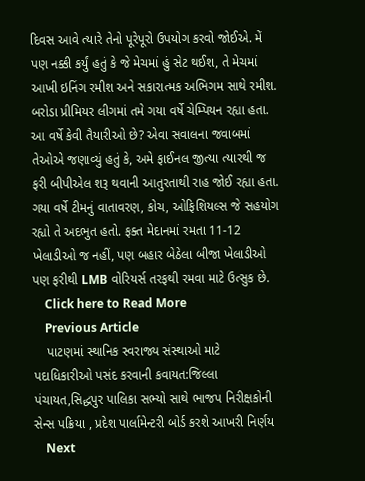દિવસ આવે ત્યારે તેનો પૂરેપૂરો ઉપયોગ કરવો જોઈએ. મેં પણ નક્કી કર્યું હતું કે જે મેચમાં હું સેટ થઈશ, તે મેચમાં આખી ઇનિંગ રમીશ અને સકારાત્મક અભિગમ સાથે રમીશ. બરોડા પ્રીમિયર લીગમાં તમે ગયા વર્ષે ચેમ્પિયન રહ્યા હતા. આ વર્ષે કેવી તૈયારીઓ છે? એવા સવાલના જવાબમાં તેઓએ જણાવ્યું હતું કે, અમે ફાઈનલ જીત્યા ત્યારથી જ ફરી બીપીએલ શરૂ થવાની આતુરતાથી રાહ જોઈ રહ્યા હતા. ગયા વર્ષે ટીમનું વાતાવરણ, કોચ, ઓફિશિયલ્સ જે સહયોગ રહ્યો તે અદભુત હતો. ફક્ત મેદાનમાં રમતા 11-12 ખેલાડીઓ જ નહીં, પણ બહાર બેઠેલા બીજા ખેલાડીઓ પણ ફરીથી LMB વોરિયર્સ તરફથી રમવા માટે ઉત્સુક છે.
    Click here to Read More
    Previous Article
    પાટણમાં સ્થાનિક સ્વરાજ્ય સંસ્થાઓ માટે પદાધિકારીઓ પસંદ કરવાની કવાયત:જિલ્લા પંચાયત,સિદ્ધપુર પાલિકા સભ્યો સાથે ભાજપ નિરીક્ષકોની સેન્સ પક્રિયા , પ્રદેશ પાર્લામેન્ટરી બોર્ડ કરશે આખરી નિર્ણય
    Next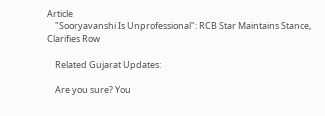Article
    "Sooryavanshi Is Unprofessional": RCB Star Maintains Stance, Clarifies Row

    Related Gujarat Updates:

    Are you sure? You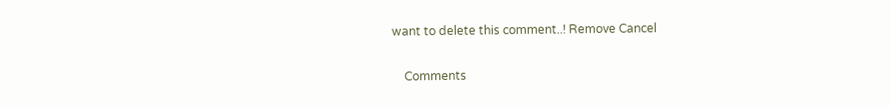want to delete this comment..! Remove Cancel

    Comments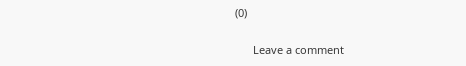(0)

      Leave a comment